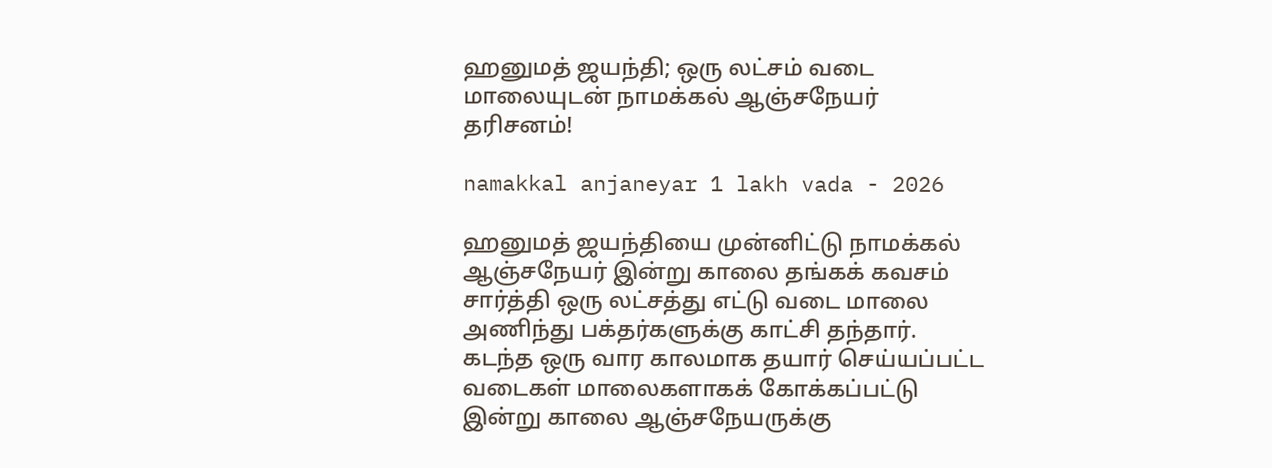ஹனுமத் ஜயந்தி; ஒரு லட்சம் வடை மாலையுடன் நாமக்கல் ஆஞ்சநேயர் தரிசனம்!

namakkal anjaneyar 1 lakh vada - 2026

ஹனுமத் ஜயந்தியை முன்னிட்டு நாமக்கல் ஆஞ்சநேயர் இன்று காலை தங்கக் கவசம் சார்த்தி ஒரு லட்சத்து எட்டு வடை மாலை அணிந்து பக்தர்களுக்கு காட்சி தந்தார். கடந்த ஒரு வார காலமாக தயார் செய்யப்பட்ட வடைகள் மாலைகளாகக் கோக்கப்பட்டு இன்று காலை ஆஞ்சநேயருக்கு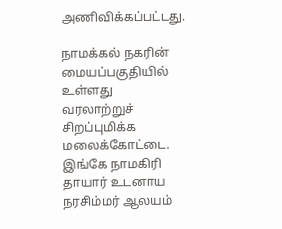அணிவிக்கப்பட்டது.

நாமக்கல் நகரின் மையப்பகுதியில் உள்ளது வரலாற்றுச் சிறப்புமிக்க மலைக்கோட்டை. இங்கே நாமகிரி தாயார் உடனாய நரசிம்மர் ஆலயம்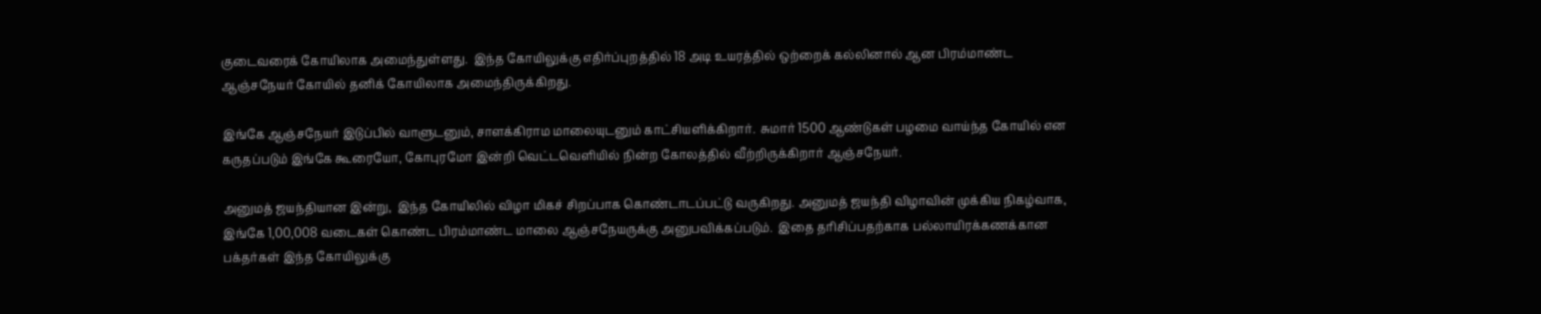குடைவரைக் கோயிலாக அமைந்துள்ளது.  இந்த கோயிலுக்கு எதிர்ப்புறத்தில் 18 அடி உயரத்தில் ஒற்றைக் கல்லினால் ஆன பிரம்மாண்ட ஆஞ்சநேயர் கோயில் தனிக் கோயிலாக அமைந்திருக்கிறது.

இங்கே ஆஞ்சநேயர் இடுப்பில் வாளுடனும், சாளக்கிராம மாலையுடனும் காட்சியளிக்கிறார்.  சுமார் 1500 ஆண்டுகள் பழமை வாய்ந்த கோயில் என கருதப்படும் இங்கே கூரையோ, கோபுரமோ இன்றி வெட்டவெளியில் நின்ற கோலத்தில் வீற்றிருக்கிறார் ஆஞ்சநேயர்.

அனுமத் ஜயந்தியான இன்று,  இந்த கோயிலில் விழா மிகச் சிறப்பாக கொண்டாடப்பட்டு வருகிறது. அனுமத் ஜயந்தி விழாவின் முக்கிய நிகழ்வாக, இங்கே 1,00,008 வடைகள் கொண்ட பிரம்மாண்ட மாலை ஆஞ்சநேயருக்கு அனுபவிக்கப்படும்.  இதை தரிசிப்பதற்காக பல்லாயிரக்கணக்கான பக்தர்கள் இந்த கோயிலுக்கு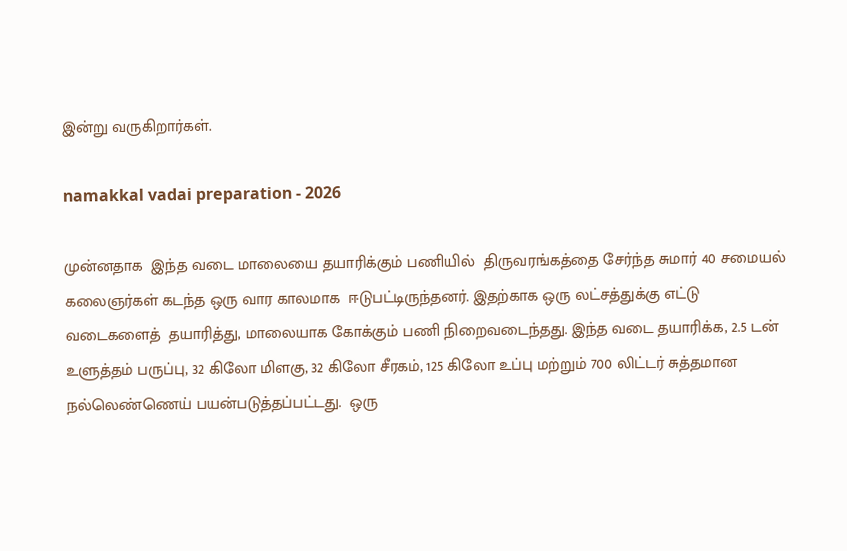இன்று வருகிறார்கள்.

namakkal vadai preparation - 2026

முன்னதாக  இந்த வடை மாலையை தயாரிக்கும் பணியில்  திருவரங்கத்தை சேர்ந்த சுமார் 40 சமையல் கலைஞர்கள் கடந்த ஒரு வார காலமாக  ஈடுபட்டிருந்தனர். இதற்காக ஒரு லட்சத்துக்கு எட்டு வடைகளைத்  தயாரித்து, மாலையாக கோக்கும் பணி நிறைவடைந்தது. இந்த வடை தயாரிக்க, 2.5 டன் உளுத்தம் பருப்பு, 32 கிலோ மிளகு, 32 கிலோ சீரகம், 125 கிலோ உப்பு மற்றும் 700 லிட்டர் சுத்தமான நல்லெண்ணெய் பயன்படுத்தப்பட்டது.  ஒரு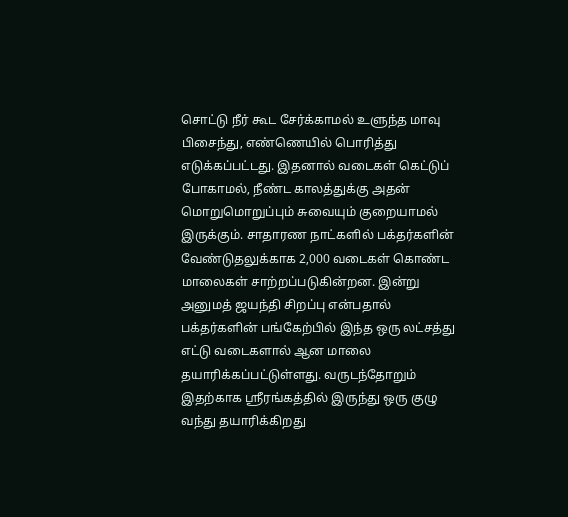சொட்டு நீர் கூட சேர்க்காமல் உளுந்த மாவு பிசைந்து, எண்ணெயில் பொரித்து எடுக்கப்பட்டது. இதனால் வடைகள் கெட்டுப் போகாமல், நீண்ட காலத்துக்கு அதன் மொறுமொறுப்பும் சுவையும் குறையாமல் இருக்கும். சாதாரண நாட்களில் பக்தர்களின் வேண்டுதலுக்காக 2,000 வடைகள் கொண்ட மாலைகள் சாற்றப்படுகின்றன. இன்று அனுமத் ஜயந்தி சிறப்பு என்பதால் பக்தர்களின் பங்கேற்பில் இந்த ஒரு லட்சத்து எட்டு வடைகளால் ஆன மாலை தயாரிக்கப்பட்டுள்ளது. வருடந்தோறும் இதற்காக ஸ்ரீரங்கத்தில் இருந்து ஒரு குழு வந்து தயாரிக்கிறது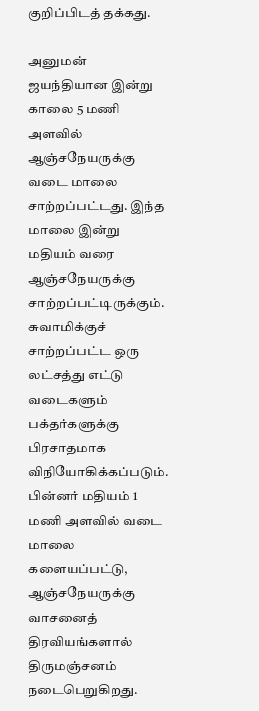குறிப்பிடத் தக்கது.

அனுமன் ஜயந்தியான இன்று காலை 5 மணி அளவில் ஆஞ்சநேயருக்கு வடை மாலை சாற்றப்பட்டது. இந்த மாலை இன்று மதியம் வரை ஆஞ்சநேயருக்கு சாற்றப்பட்டிருக்கும். சுவாமிக்குச் சாற்றப்பட்ட ஒரு லட்சத்து எட்டு வடைகளும் பக்தர்களுக்கு பிரசாதமாக விநியோகிக்கப்படும். பின்னர் மதியம் 1 மணி அளவில் வடை மாலை களையப்பட்டு,  ஆஞ்சநேயருக்கு  வாசனைத் திரவியங்களால் திருமஞ்சனம் நடைபெறுகிறது.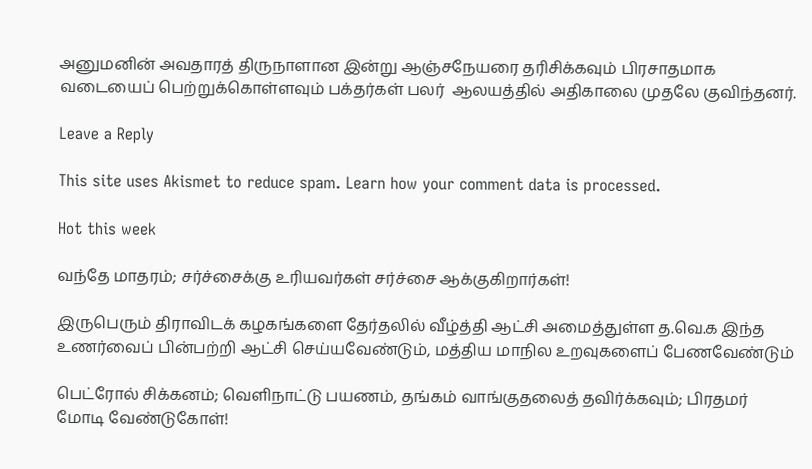அனுமனின் அவதாரத் திருநாளான இன்று ஆஞ்சநேயரை தரிசிக்கவும் பிரசாதமாக வடையைப் பெற்றுக்கொள்ளவும் பக்தர்கள் பலர்  ஆலயத்தில் அதிகாலை முதலே குவிந்தனர்.

Leave a Reply

This site uses Akismet to reduce spam. Learn how your comment data is processed.

Hot this week

வந்தே மாதரம்; சர்ச்சைக்கு உரியவர்கள் சர்ச்சை ஆக்குகிறார்கள்!

இருபெரும் திராவிடக் கழகங்களை தேர்தலில் வீழ்த்தி ஆட்சி அமைத்துள்ள த.வெ.க இந்த உணர்வைப் பின்பற்றி ஆட்சி செய்யவேண்டும், மத்திய மாநில உறவுகளைப் பேணவேண்டும்

பெட்ரோல் சிக்கனம்; வெளிநாட்டு பயணம், தங்கம் வாங்குதலைத் தவிர்க்கவும்; பிரதமர் மோடி வேண்டுகோள்!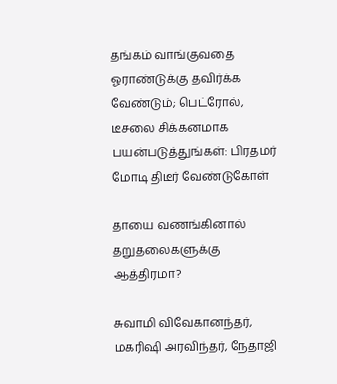தங்கம் வாங்குவதை ஓராண்டுக்கு தவிர்க்க வேண்டும்; பெட்ரோல், டீசலை சிக்கனமாக பயன்படுத்துங்கள்: பிரதமர் மோடி திடீர் வேண்டுகோள்

தாயை வணங்கினால் தறுதலைகளுக்கு ஆத்திரமா?

சுவாமி விவேகானந்தர், மகரிஷி அரவிந்தர், நேதாஜி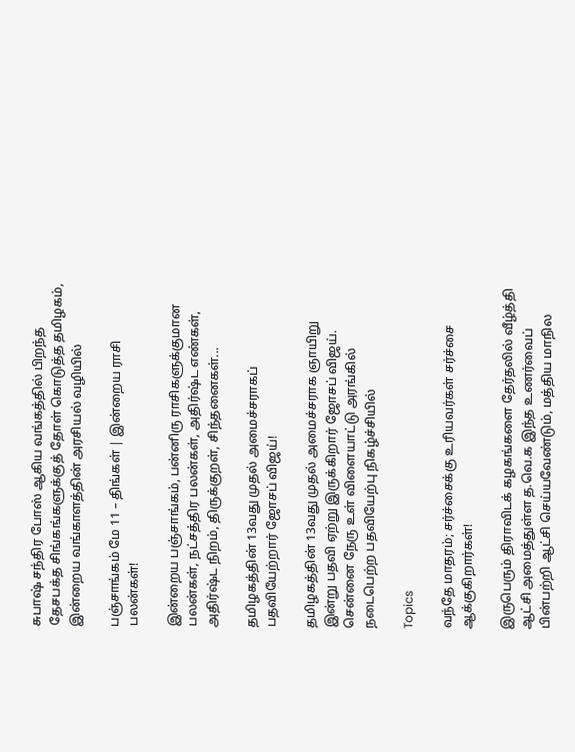சுபாஷ் சந்திர போஸ் ஆகிய வங்கத்தில் பிறந்த தேசபக்த சிங்கங்களுக்குத் தோள் கொடுத்த தமிழகம், இன்றைய வங்காளத்தின் அரசியல் வழியில்

பஞ்சாங்கம் மே 11 – திங்கள் | இன்றைய ராசி பலன்கள்!

இன்றைய பஞ்சாங்கம், பன்னிரு ராசிகளுக்குமான பலன்கள், நட்சத்திர பலன்கள், அதிர்ஷ்ட எண்கள், அதிர்ஷ்ட நிறம், திருக்குறள், சிந்தனைகள்...

தமிழகத்தின் 13வது முதல் அமைச்சராகப் பதவியேற்றார் ஜோசப் விஜய்!

தமிழகத்தின் 13வது முதல் அமைச்சராக ஞாயிறு இன்று பதவி ஏற்று இருக்கிறார் ஜோசப் விஜய். சென்னை நேரு உள் விளையாட்டு அரங்கில் நடைபெற்ற பதவியேற்பு நிகழ்ச்சியில்

Topics

வந்தே மாதரம்; சர்ச்சைக்கு உரியவர்கள் சர்ச்சை ஆக்குகிறார்கள்!

இருபெரும் திராவிடக் கழகங்களை தேர்தலில் வீழ்த்தி ஆட்சி அமைத்துள்ள த.வெ.க இந்த உணர்வைப் பின்பற்றி ஆட்சி செய்யவேண்டும், மத்திய மாநில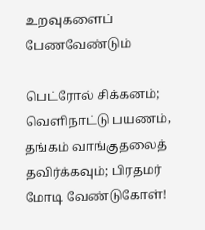உறவுகளைப் பேணவேண்டும்

பெட்ரோல் சிக்கனம்; வெளிநாட்டு பயணம், தங்கம் வாங்குதலைத் தவிர்க்கவும்; பிரதமர் மோடி வேண்டுகோள்!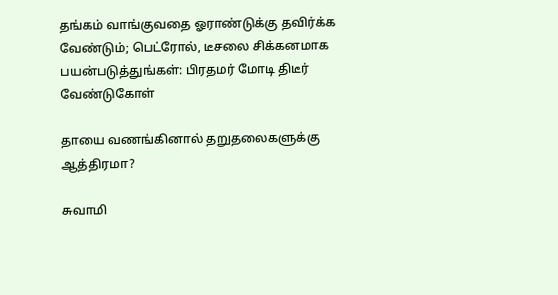தங்கம் வாங்குவதை ஓராண்டுக்கு தவிர்க்க வேண்டும்; பெட்ரோல், டீசலை சிக்கனமாக பயன்படுத்துங்கள்: பிரதமர் மோடி திடீர் வேண்டுகோள்

தாயை வணங்கினால் தறுதலைகளுக்கு ஆத்திரமா?

சுவாமி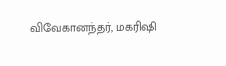விவேகானந்தர், மகரிஷி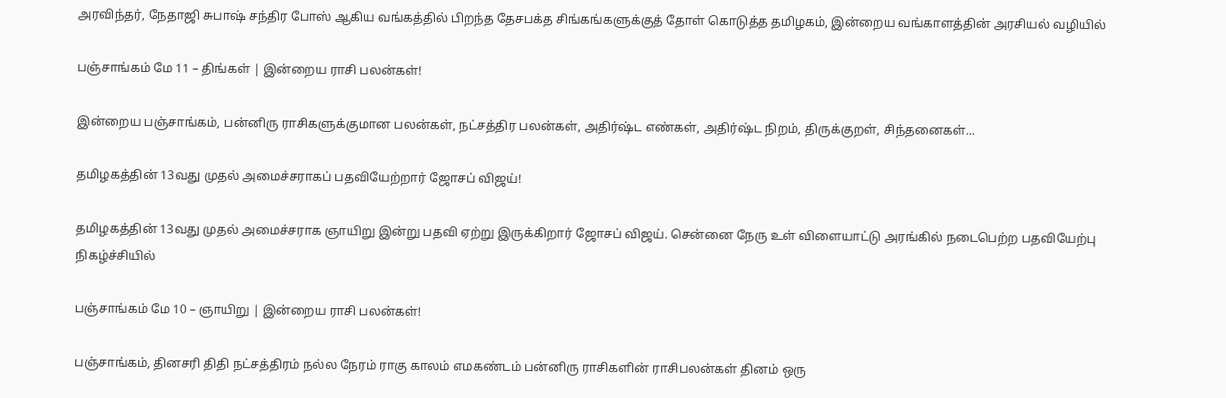அரவிந்தர், நேதாஜி சுபாஷ் சந்திர போஸ் ஆகிய வங்கத்தில் பிறந்த தேசபக்த சிங்கங்களுக்குத் தோள் கொடுத்த தமிழகம், இன்றைய வங்காளத்தின் அரசியல் வழியில்

பஞ்சாங்கம் மே 11 – திங்கள் | இன்றைய ராசி பலன்கள்!

இன்றைய பஞ்சாங்கம், பன்னிரு ராசிகளுக்குமான பலன்கள், நட்சத்திர பலன்கள், அதிர்ஷ்ட எண்கள், அதிர்ஷ்ட நிறம், திருக்குறள், சிந்தனைகள்...

தமிழகத்தின் 13வது முதல் அமைச்சராகப் பதவியேற்றார் ஜோசப் விஜய்!

தமிழகத்தின் 13வது முதல் அமைச்சராக ஞாயிறு இன்று பதவி ஏற்று இருக்கிறார் ஜோசப் விஜய். சென்னை நேரு உள் விளையாட்டு அரங்கில் நடைபெற்ற பதவியேற்பு நிகழ்ச்சியில்

பஞ்சாங்கம் மே 10 – ஞாயிறு | இன்றைய ராசி பலன்கள்!

பஞ்சாங்கம், தினசரி திதி நட்சத்திரம் நல்ல நேரம் ராகு காலம் எமகண்டம் பன்னிரு ராசிகளின் ராசிபலன்கள் தினம் ஒரு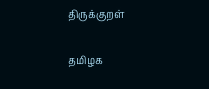திருக்குறள்

தமிழக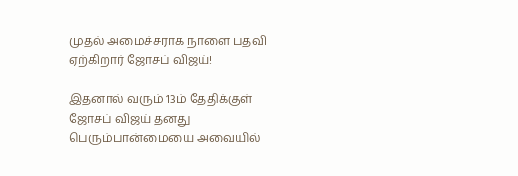முதல் அமைச்சராக நாளை பதவி ஏற்கிறார் ஜோசப் விஜய்!

இதனால் வரும் 13ம் தேதிக்குள் ஜோசப் விஜய் தனது பெரும்பான்மையை அவையில்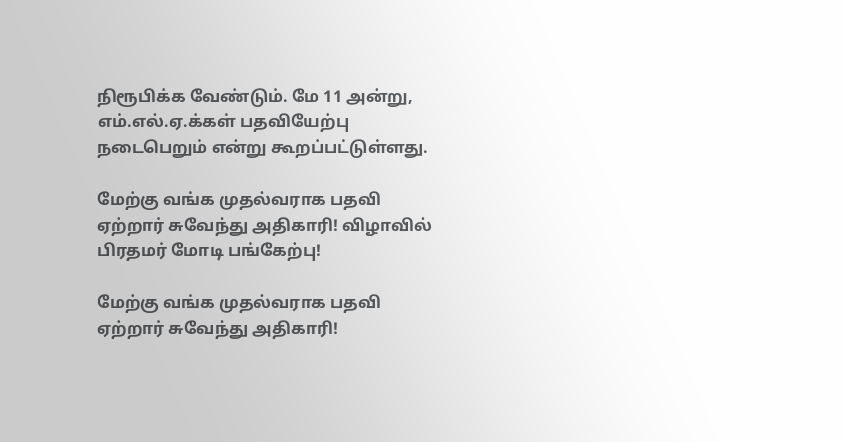நிரூபிக்க வேண்டும். மே 11 அன்று, எம்.எல்.ஏ.க்கள் பதவியேற்பு நடைபெறும் என்று கூறப்பட்டுள்ளது.

மேற்கு வங்க முதல்வராக பதவி ஏற்றார் சுவேந்து அதிகாரி! விழாவில் பிரதமர் மோடி பங்கேற்பு!

மேற்கு வங்க முதல்வராக பதவி ஏற்றார் சுவேந்து அதிகாரி!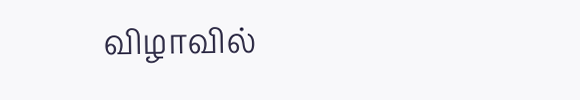விழாவில்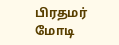பிரதமர் மோடி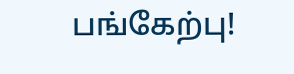பங்கேற்பு!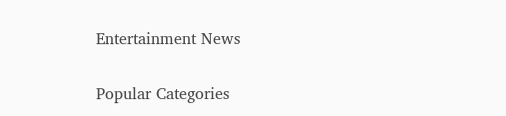Entertainment News

Popular Categories